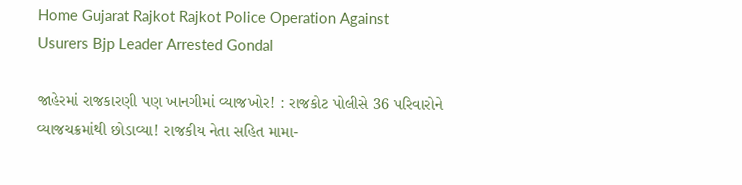Home Gujarat Rajkot Rajkot Police Operation Against Usurers Bjp Leader Arrested Gondal

જાહેરમાં રાજકારણી પણ ખાનગીમાં વ્યાજખોર! : રાજકોટ પોલીસે 36 પરિવારોને વ્યાજચક્રમાંથી છોડાવ્યા! રાજકીય નેતા સહિત મામા-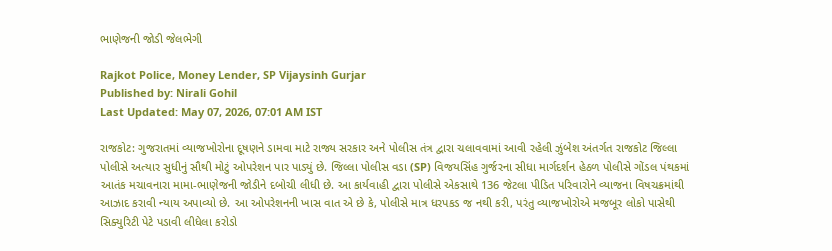ભાણેજની જોડી જેલભેગી

Rajkot Police, Money Lender, SP Vijaysinh Gurjar
Published by: Nirali Gohil
Last Updated: May 07, 2026, 07:01 AM IST

રાજકોટ: ગુજરાતમાં વ્યાજખોરોના દૂષણને ડામવા માટે રાજ્ય સરકાર અને પોલીસ તંત્ર દ્વારા ચલાવવામાં આવી રહેલી ઝુંબેશ અંતર્ગત રાજકોટ જિલ્લા પોલીસે અત્યાર સુધીનું સૌથી મોટું ઓપરેશન પાર પાડ્યું છે. જિલ્લા પોલીસ વડા (SP) વિજયસિંહ ગુર્જરના સીધા માર્ગદર્શન હેઠળ પોલીસે ગોંડલ પંથકમાં આતંક મચાવનારા મામા-ભાણેજની જોડીને દબોચી લીધી છે. આ કાર્યવાહી દ્વારા પોલીસે એકસાથે 136 જેટલા પીડિત પરિવારોને વ્યાજના વિષચક્રમાંથી આઝાદ કરાવી ન્યાય અપાવ્યો છે. આ ઓપરેશનની ખાસ વાત એ છે કે, પોલીસે માત્ર ધરપકડ જ નથી કરી, પરંતુ વ્યાજખોરોએ મજબૂર લોકો પાસેથી સિક્યુરિટી પેટે પડાવી લીધેલા કરોડો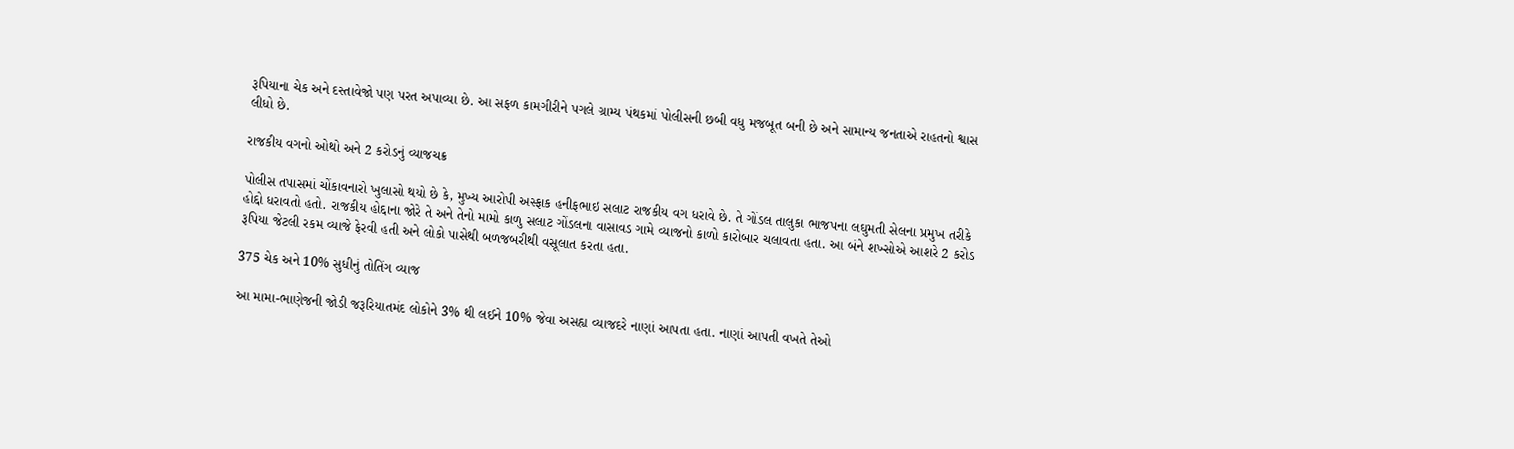રૂપિયાના ચેક અને દસ્તાવેજો પણ પરત અપાવ્યા છે. આ સફળ કામગીરીને પગલે ગ્રામ્ય પંથકમાં પોલીસની છબી વધુ મજબૂત બની છે અને સામાન્ય જનતાએ રાહતનો શ્વાસ લીધો છે.

રાજકીય વગનો ઓથો અને 2 કરોડનું વ્યાજચક્ર

પોલીસ તપાસમાં ચોંકાવનારો ખુલાસો થયો છે કે, મુખ્ય આરોપી અસ્ફાક હનીફભાઇ સલાટ રાજકીય વગ ધરાવે છે. તે ગોંડલ તાલુકા ભાજપના લઘુમતી સેલના પ્રમુખ તરીકે હોદ્દો ધરાવતો હતો. રાજકીય હોદ્દાના જોરે તે અને તેનો મામો કાળુ સલાટ ગોંડલના વાસાવડ ગામે વ્યાજનો કાળો કારોબાર ચલાવતા હતા. આ બંને શખ્સોએ આશરે 2 કરોડ રૂપિયા જેટલી રકમ વ્યાજે ફેરવી હતી અને લોકો પાસેથી બળજબરીથી વસૂલાત કરતા હતા.

375 ચેક અને 10% સુધીનું તોતિંગ વ્યાજ

આ મામા-ભાણેજની જોડી જરૂરિયાતમંદ લોકોને 3% થી લઈને 10% જેવા અસહ્ય વ્યાજદરે નાણાં આપતા હતા. નાણાં આપતી વખતે તેઓ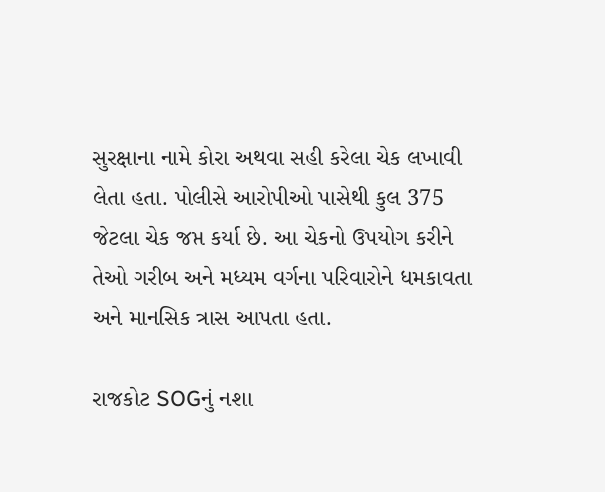સુરક્ષાના નામે કોરા અથવા સહી કરેલા ચેક લખાવી લેતા હતા. પોલીસે આરોપીઓ પાસેથી કુલ 375 જેટલા ચેક જપ્ત કર્યા છે. આ ચેકનો ઉપયોગ કરીને તેઓ ગરીબ અને મધ્યમ વર્ગના પરિવારોને ધમકાવતા અને માનસિક ત્રાસ આપતા હતા.

રાજકોટ SOGનું નશા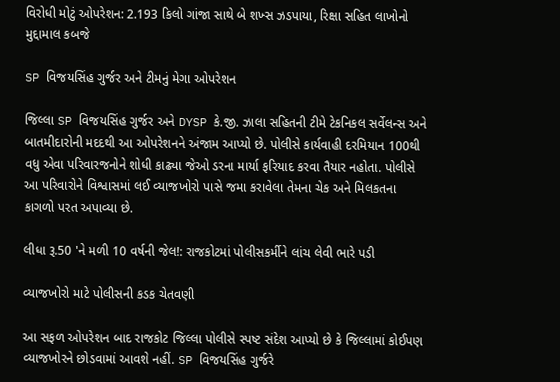વિરોધી મોટું ઓપરેશન: 2.193 કિલો ગાંજા સાથે બે શખ્સ ઝડપાયા, રિક્ષા સહિત લાખોનો મુદ્દામાલ કબજે

SP વિજયસિંહ ગુર્જર અને ટીમનું મેગા ઓપરેશન

જિલ્લા SP વિજયસિંહ ગુર્જર અને DYSP કે.જી. ઝાલા સહિતની ટીમે ટેકનિકલ સર્વેલન્સ અને બાતમીદારોની મદદથી આ ઓપરેશનને અંજામ આપ્યો છે. પોલીસે કાર્યવાહી દરમિયાન 100થી વધુ એવા પરિવારજનોને શોધી કાઢ્યા જેઓ ડરના માર્યા ફરિયાદ કરવા તૈયાર નહોતા. પોલીસે આ પરિવારોને વિશ્વાસમાં લઈ વ્યાજખોરો પાસે જમા કરાવેલા તેમના ચેક અને મિલકતના કાગળો પરત અપાવ્યા છે.

લીધા રૂ.50 'ને મળી 10 વર્ષની જેલ!: રાજકોટમાં પોલીસકર્મીને લાંચ લેવી ભારે પડી

વ્યાજખોરો માટે પોલીસની કડક ચેતવણી

આ સફળ ઓપરેશન બાદ રાજકોટ જિલ્લા પોલીસે સ્પષ્ટ સંદેશ આપ્યો છે કે જિલ્લામાં કોઈપણ વ્યાજખોરને છોડવામાં આવશે નહીં. SP વિજયસિંહ ગુર્જરે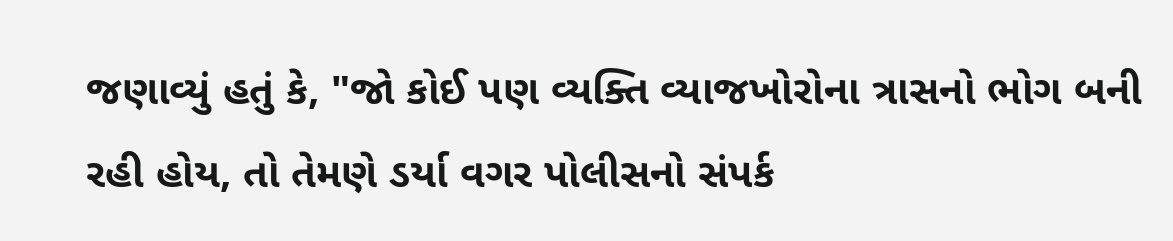જણાવ્યું હતું કે, "જો કોઈ પણ વ્યક્તિ વ્યાજખોરોના ત્રાસનો ભોગ બની રહી હોય, તો તેમણે ડર્યા વગર પોલીસનો સંપર્ક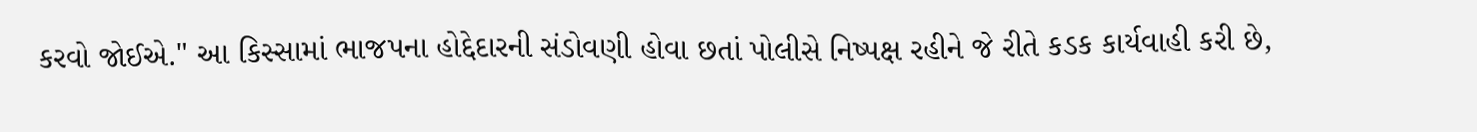કરવો જોઈએ." આ કિસ્સામાં ભાજપના હોદ્દેદારની સંડોવણી હોવા છતાં પોલીસે નિષ્પક્ષ રહીને જે રીતે કડક કાર્યવાહી કરી છે,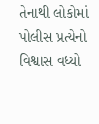તેનાથી લોકોમાં પોલીસ પ્રત્યેનો વિશ્વાસ વધ્યો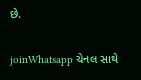છે.

joinWhatsapp ચેનલ સાથે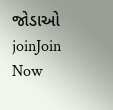જોડાઓ
joinJoin Now